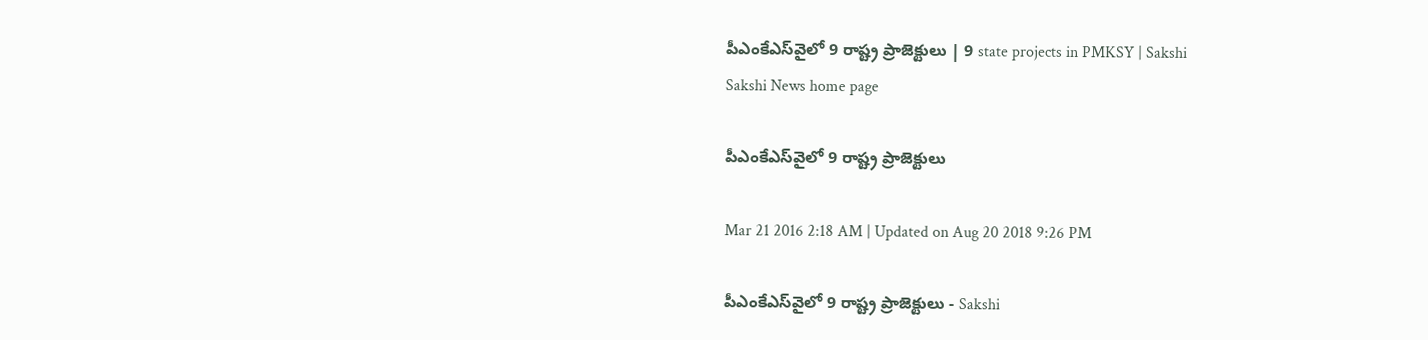పీఎంకేఎస్‌వైలో 9 రాష్ట్ర ప్రాజెక్టులు | 9 state projects in PMKSY | Sakshi
Sakshi News home page

పీఎంకేఎస్‌వైలో 9 రాష్ట్ర ప్రాజెక్టులు

Mar 21 2016 2:18 AM | Updated on Aug 20 2018 9:26 PM

పీఎంకేఎస్‌వైలో 9 రాష్ట్ర ప్రాజెక్టులు - Sakshi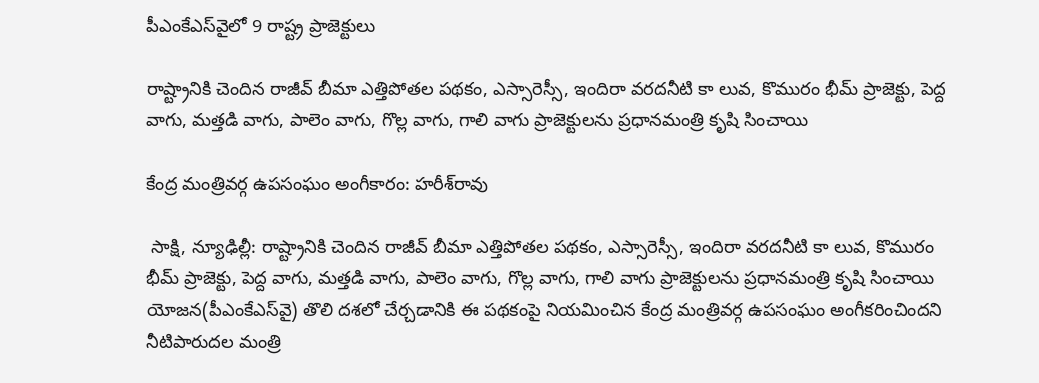పీఎంకేఎస్‌వైలో 9 రాష్ట్ర ప్రాజెక్టులు

రాష్ట్రానికి చెందిన రాజీవ్ బీమా ఎత్తిపోతల పథకం, ఎస్సారెస్సీ, ఇందిరా వరదనీటి కా లువ, కొమురం భీమ్ ప్రాజెక్టు, పెద్ద వాగు, మత్తడి వాగు, పాలెం వాగు, గొల్ల వాగు, గాలి వాగు ప్రాజెక్టులను ప్రధానమంత్రి కృషి సించాయి

కేంద్ర మంత్రివర్గ ఉపసంఘం అంగీకారం: హరీశ్‌రావు

 సాక్షి, న్యూఢిల్లీ: రాష్ట్రానికి చెందిన రాజీవ్ బీమా ఎత్తిపోతల పథకం, ఎస్సారెస్సీ, ఇందిరా వరదనీటి కా లువ, కొమురం భీమ్ ప్రాజెక్టు, పెద్ద వాగు, మత్తడి వాగు, పాలెం వాగు, గొల్ల వాగు, గాలి వాగు ప్రాజెక్టులను ప్రధానమంత్రి కృషి సించాయి యోజన(పీఎంకేఎస్‌వై) తొలి దశలో చేర్చడానికి ఈ పథకంపై నియమించిన కేంద్ర మంత్రివర్గ ఉపసంఘం అంగీకరించిందని నీటిపారుదల మంత్రి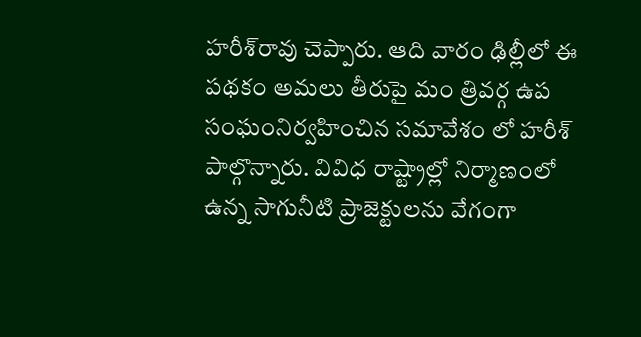హరీశ్‌రావు చెప్పారు. ఆది వారం ఢిల్లీలో ఈ పథకం అమలు తీరుపై మం త్రివర్గ ఉప సంఘంనిర్వహించిన సమావేశం లో హరీశ్ పాల్గొన్నారు. వివిధ రాష్ట్రాల్లో నిర్మాణంలో ఉన్న సాగునీటి ప్రాజెక్టులను వేగంగా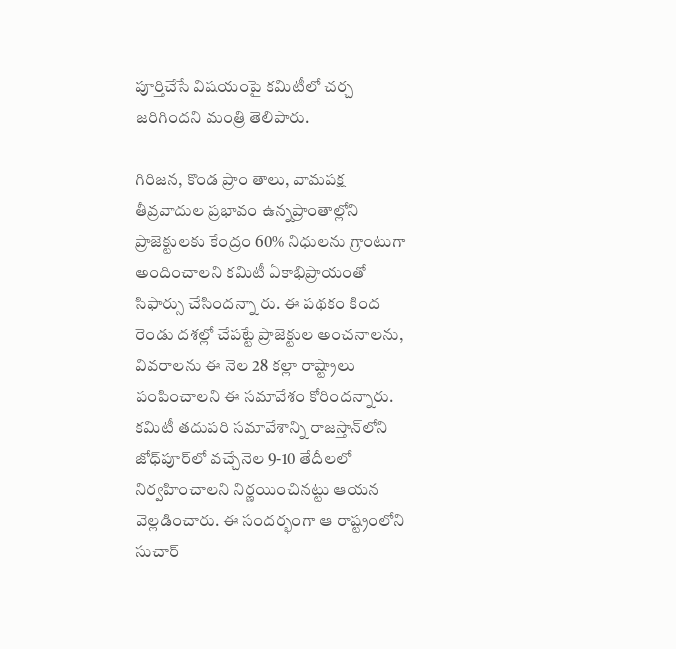పూర్తిచేసే విషయంపై కమిటీలో చర్చ జరిగిందని మంత్రి తెలిపారు.

గిరిజన, కొండ ప్రాం తాలు, వామపక్ష తీవ్రవాదుల ప్రభావం ఉన్నప్రాంతాల్లోని ప్రాజెక్టులకు కేంద్రం 60% నిధులను గ్రాంటుగా అందించాలని కమిటీ ఏకాభిప్రాయంతో సిఫార్సు చేసిందన్నా రు. ఈ పథకం కింద రెండు దశల్లో చేపట్టే ప్రాజెక్టుల అంచనాలను, వివరాలను ఈ నెల 28 కల్లా రాష్ట్రాలు పంపించాలని ఈ సమావేశం కోరిందన్నారు. కమిటీ తదుపరి సమావేశాన్ని రాజస్తాన్‌లోని జోధ్‌పూర్‌లో వచ్చేనెల 9-10 తేదీలలో నిర్వహించాలని నిర్ణయించినట్టు ఆయన వెల్లడించారు. ఈ సందర్భంగా ఆ రాష్ట్రంలోని సుచార్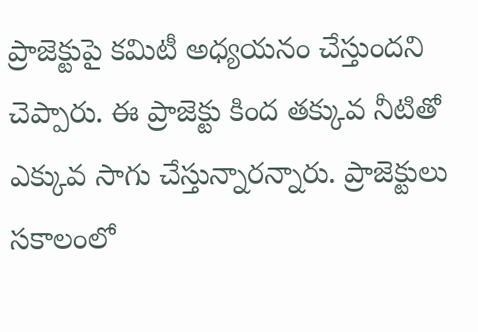ప్రాజెక్టుపై కమిటీ అధ్యయనం చేస్తుందని చెప్పారు. ఈ ప్రాజెక్టు కింద తక్కువ నీటితో ఎక్కువ సాగు చేస్తున్నారన్నారు. ప్రాజెక్టులు సకాలంలో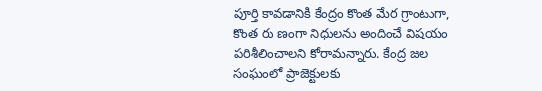పూర్తి కావడానికి కేంద్రం కొంత మేర గ్రాంటుగా, కొంత రు ణంగా నిధులను అందించే విషయం పరిశీలించాలని కోరామన్నారు. కేంద్ర జల సంఘంలో ప్రాజెక్టులకు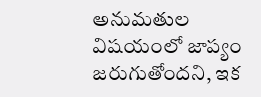అనుమతుల విషయంలో జాప్యం జరుగుతోందని, ఇక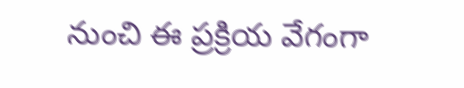నుంచి ఈ ప్రక్రియ వేగంగా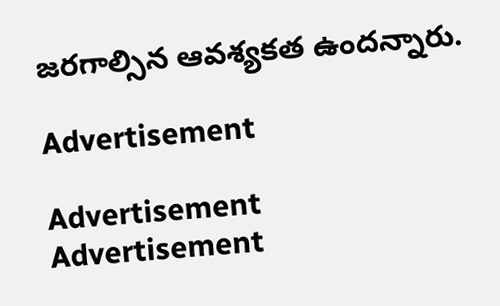జరగాల్సిన ఆవశ్యకత ఉందన్నారు.

Advertisement

Advertisement
Advertisement